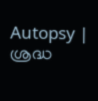Autopsy | ശ്രദ്ധ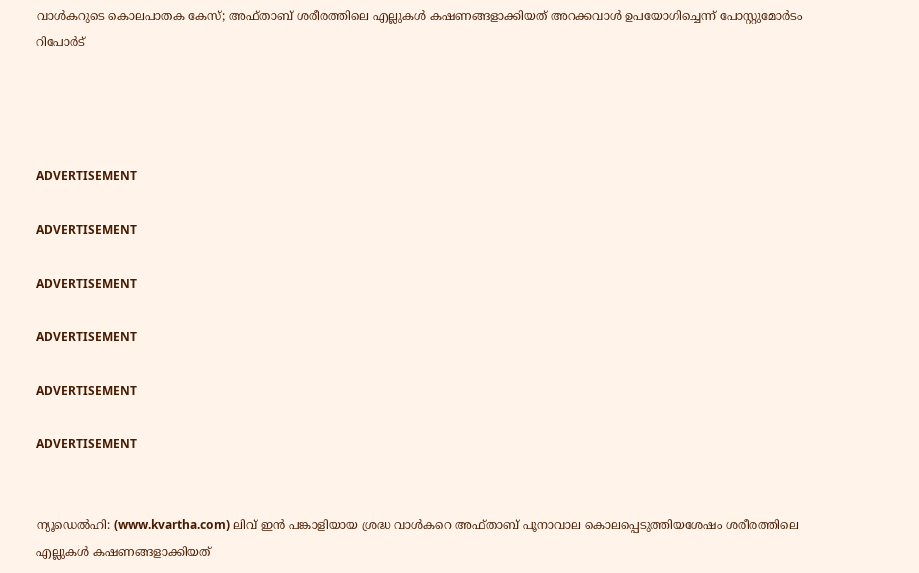വാള്‍കറുടെ കൊലപാതക കേസ്; അഫ്താബ് ശരീരത്തിലെ എല്ലുകള്‍ കഷണങ്ങളാക്കിയത് അറക്കവാള്‍ ഉപയോഗിച്ചെന്ന് പോസ്റ്റുമോര്‍ടം റിപോര്‍ട്




ADVERTISEMENT

ADVERTISEMENT

ADVERTISEMENT

ADVERTISEMENT

ADVERTISEMENT

ADVERTISEMENT


ന്യൂഡെല്‍ഹി: (www.kvartha.com) ലിവ് ഇന്‍ പങ്കാളിയായ ശ്രദ്ധ വാള്‍കറെ അഫ്താബ് പൂനാവാല കൊലപ്പെടുത്തിയശേഷം ശരീരത്തിലെ എല്ലുകള്‍ കഷണങ്ങളാക്കിയത്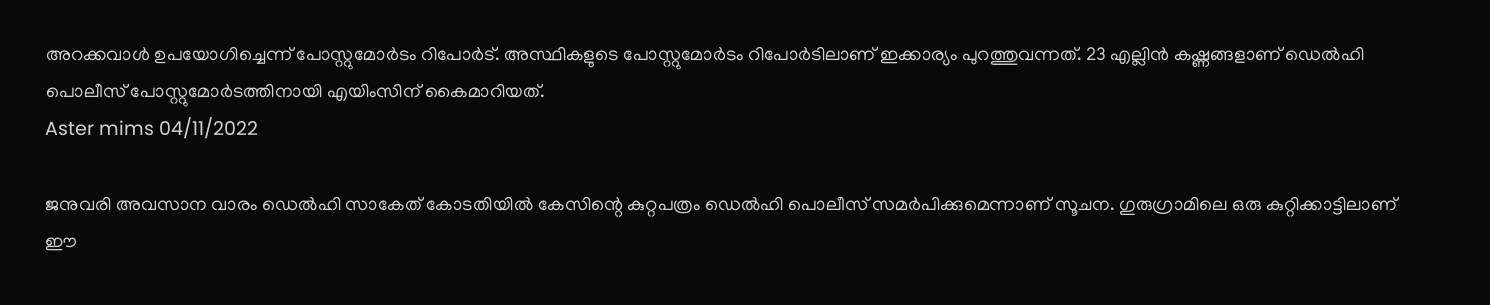അറക്കവാള്‍ ഉപയോഗിച്ചെന്ന് പോസ്റ്റുമോര്‍ടം റിപോര്‍ട്. അസ്ഥികളുടെ പോസ്റ്റുമോര്‍ടം റിപോര്‍ടിലാണ് ഇക്കാര്യം പുറത്തുവന്നത്. 23 എല്ലിന്‍ കഷ്ണങ്ങളാണ് ഡെല്‍ഹി പൊലീസ് പോസ്റ്റുമോര്‍ടത്തിനായി എയിംസിന് കൈമാറിയത്.
Aster mims 04/11/2022

ജനുവരി അവസാന വാരം ഡെല്‍ഹി സാകേത് കോടതിയില്‍ കേസിന്റെ കുറ്റപത്രം ഡെല്‍ഹി പൊലീസ് സമര്‍പിക്കുമെന്നാണ് സൂചന. ഗുരുഗ്രാമിലെ ഒരു കുറ്റിക്കാട്ടിലാണ് ഈ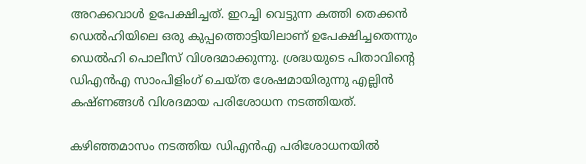അറക്കവാള്‍ ഉപേക്ഷിച്ചത്. ഇറച്ചി വെട്ടുന്ന കത്തി തെക്കന്‍ ഡെല്‍ഹിയിലെ ഒരു കുപ്പത്തൊട്ടിയിലാണ് ഉപേക്ഷിച്ചതെന്നും ഡെല്‍ഹി പൊലീസ് വിശദമാക്കുന്നു. ശ്രദ്ധയുടെ പിതാവിന്റെ ഡിഎന്‍എ സാംപിളിംഗ് ചെയ്ത ശേഷമായിരുന്നു എല്ലിന്‍ കഷ്ണങ്ങള്‍ വിശദമായ പരിശോധന നടത്തിയത്.

കഴിഞ്ഞമാസം നടത്തിയ ഡിഎന്‍എ പരിശോധനയില്‍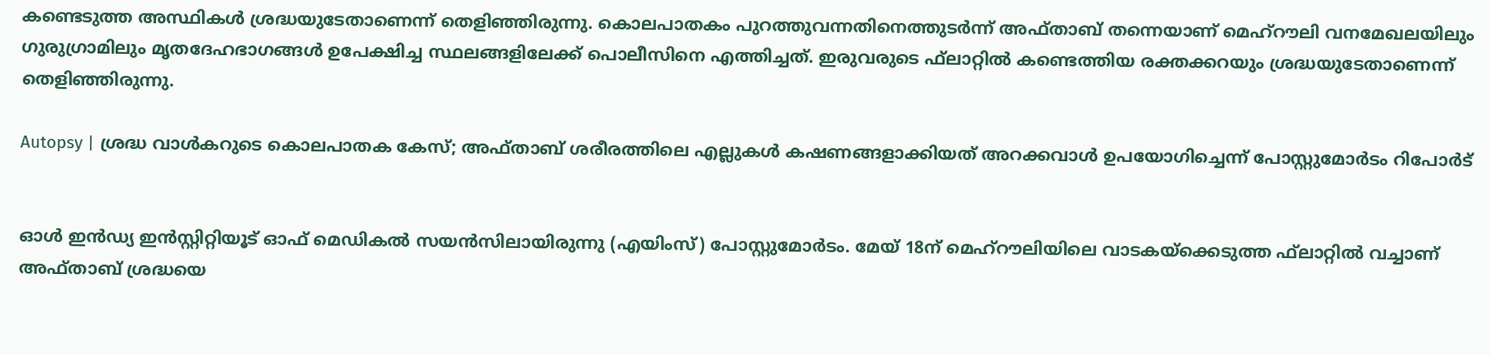കണ്ടെടുത്ത അസ്ഥികള്‍ ശ്രദ്ധയുടേതാണെന്ന് തെളിഞ്ഞിരുന്നു. കൊലപാതകം പുറത്തുവന്നതിനെത്തുടര്‍ന്ന് അഫ്താബ് തന്നെയാണ് മെഹ്‌റൗലി വനമേഖലയിലും ഗുരുഗ്രാമിലും മൃതദേഹഭാഗങ്ങള്‍ ഉപേക്ഷിച്ച സ്ഥലങ്ങളിലേക്ക് പൊലീസിനെ എത്തിച്ചത്. ഇരുവരുടെ ഫ്‌ലാറ്റില്‍ കണ്ടെത്തിയ രക്തക്കറയും ശ്രദ്ധയുടേതാണെന്ന് തെളിഞ്ഞിരുന്നു.

Autopsy | ശ്രദ്ധ വാള്‍കറുടെ കൊലപാതക കേസ്; അഫ്താബ് ശരീരത്തിലെ എല്ലുകള്‍ കഷണങ്ങളാക്കിയത് അറക്കവാള്‍ ഉപയോഗിച്ചെന്ന് പോസ്റ്റുമോര്‍ടം റിപോര്‍ട്


ഓള്‍ ഇന്‍ഡ്യ ഇന്‍സ്റ്റിറ്റിയൂട് ഓഫ് മെഡികല്‍ സയന്‍സിലായിരുന്നു (എയിംസ്) പോസ്റ്റുമോര്‍ടം. മേയ് 18ന് മെഹ്‌റൗലിയിലെ വാടകയ്‌ക്കെടുത്ത ഫ്‌ലാറ്റില്‍ വച്ചാണ് അഫ്താബ് ശ്രദ്ധയെ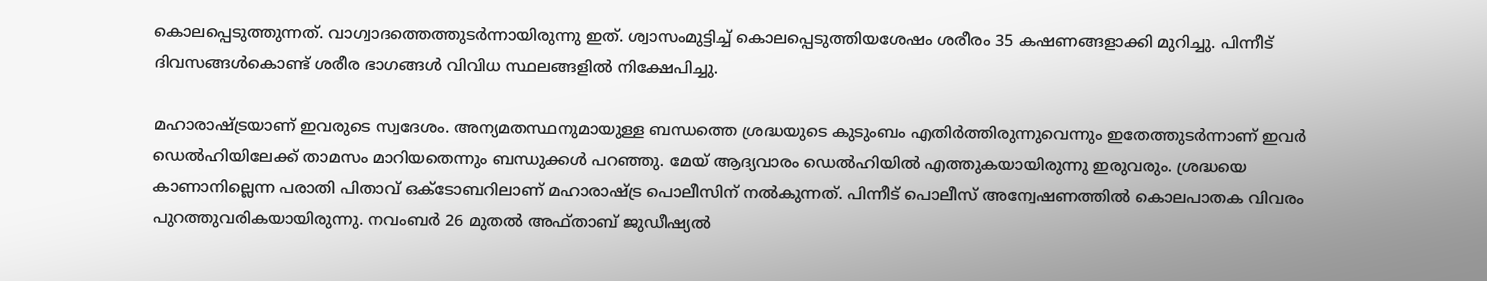കൊലപ്പെടുത്തുന്നത്. വാഗ്വാദത്തെത്തുടര്‍ന്നായിരുന്നു ഇത്. ശ്വാസംമുട്ടിച്ച് കൊലപ്പെടുത്തിയശേഷം ശരീരം 35 കഷണങ്ങളാക്കി മുറിച്ചു. പിന്നീട് ദിവസങ്ങള്‍കൊണ്ട് ശരീര ഭാഗങ്ങള്‍ വിവിധ സ്ഥലങ്ങളില്‍ നിക്ഷേപിച്ചു.

മഹാരാഷ്ട്രയാണ് ഇവരുടെ സ്വദേശം. അന്യമതസ്ഥനുമായുള്ള ബന്ധത്തെ ശ്രദ്ധയുടെ കുടുംബം എതിര്‍ത്തിരുന്നുവെന്നും ഇതേത്തുടര്‍ന്നാണ് ഇവര്‍ ഡെല്‍ഹിയിലേക്ക് താമസം മാറിയതെന്നും ബന്ധുക്കള്‍ പറഞ്ഞു. മേയ് ആദ്യവാരം ഡെല്‍ഹിയില്‍ എത്തുകയായിരുന്നു ഇരുവരും. ശ്രദ്ധയെ കാണാനില്ലെന്ന പരാതി പിതാവ് ഒക്ടോബറിലാണ് മഹാരാഷ്ട്ര പൊലീസിന് നല്‍കുന്നത്. പിന്നീട് പൊലീസ് അന്വേഷണത്തില്‍ കൊലപാതക വിവരം പുറത്തുവരികയായിരുന്നു. നവംബര്‍ 26 മുതല്‍ അഫ്താബ് ജുഡീഷ്യല്‍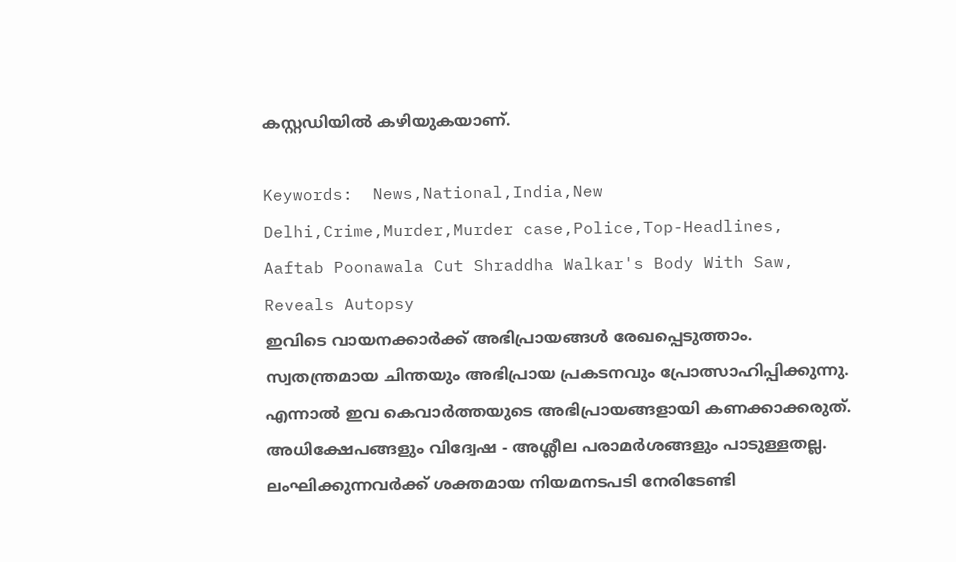കസ്റ്റഡിയില്‍ കഴിയുകയാണ്.

Keywords:  News,National,India,New Delhi,Crime,Murder,Murder case,Police,Top-Headlines, Aaftab Poonawala Cut Shraddha Walkar's Body With Saw, Reveals Autopsy
ഇവിടെ വായനക്കാർക്ക് അഭിപ്രായങ്ങൾ രേഖപ്പെടുത്താം. സ്വതന്ത്രമായ ചിന്തയും അഭിപ്രായ പ്രകടനവും പ്രോത്സാഹിപ്പിക്കുന്നു. എന്നാൽ ഇവ കെവാർത്തയുടെ അഭിപ്രായങ്ങളായി കണക്കാക്കരുത്. അധിക്ഷേപങ്ങളും വിദ്വേഷ - അശ്ലീല പരാമർശങ്ങളും പാടുള്ളതല്ല. ലംഘിക്കുന്നവർക്ക് ശക്തമായ നിയമനടപടി നേരിടേണ്ടി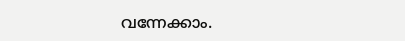വന്നേക്കാം.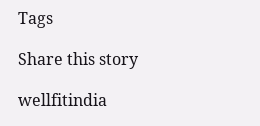Tags

Share this story

wellfitindia